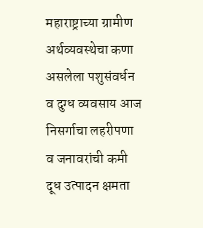महाराष्ट्राच्या ग्रामीण अर्थव्यवस्थेचा कणा असलेला पशुसंवर्धन व दुग्ध व्यवसाय आज निसर्गाचा लहरीपणा व जनावरांची कमी दूध उत्पादन क्षमता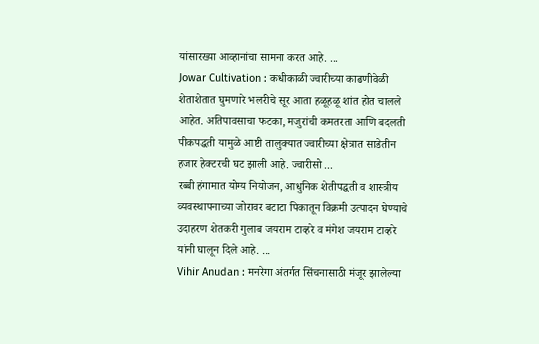यांसारख्या आव्हानांचा सामना करत आहे. ...
Jowar Cultivation : कधीकाळी ज्वारीच्या काढणीवेळी शेताशेतात घुमणारे भलरीचे सूर आता हळूहळू शांत होत चालले आहेत. अतिपावसाचा फटका, मजुरांची कमतरता आणि बदलती पीकपद्धती यामुळे आष्टी तालुक्यात ज्वारीच्या क्षेत्रात साडेतीन हजार हेक्टरची घट झाली आहे. ज्वारीसो ...
रब्बी हंगामात योग्य नियोजन, आधुनिक शेतीपद्धती व शास्त्रीय व्यवस्थापनाच्या जोरावर बटाटा पिकातून विक्रमी उत्पादन घेण्याचे उदाहरण शेतकरी गुलाब जयराम टाव्हरे व मंगेश जयराम टाव्हरे यांनी घालून दिले आहे. ...
Vihir Anudan : मनरेगा अंतर्गत सिंचनासाठी मंजूर झालेल्या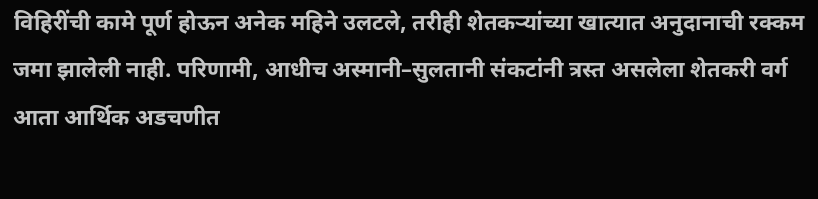विहिरींची कामे पूर्ण होऊन अनेक महिने उलटले, तरीही शेतकऱ्यांच्या खात्यात अनुदानाची रक्कम जमा झालेली नाही. परिणामी, आधीच अस्मानी–सुलतानी संकटांनी त्रस्त असलेला शेतकरी वर्ग आता आर्थिक अडचणीत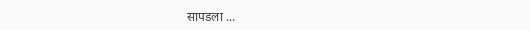सापडला ...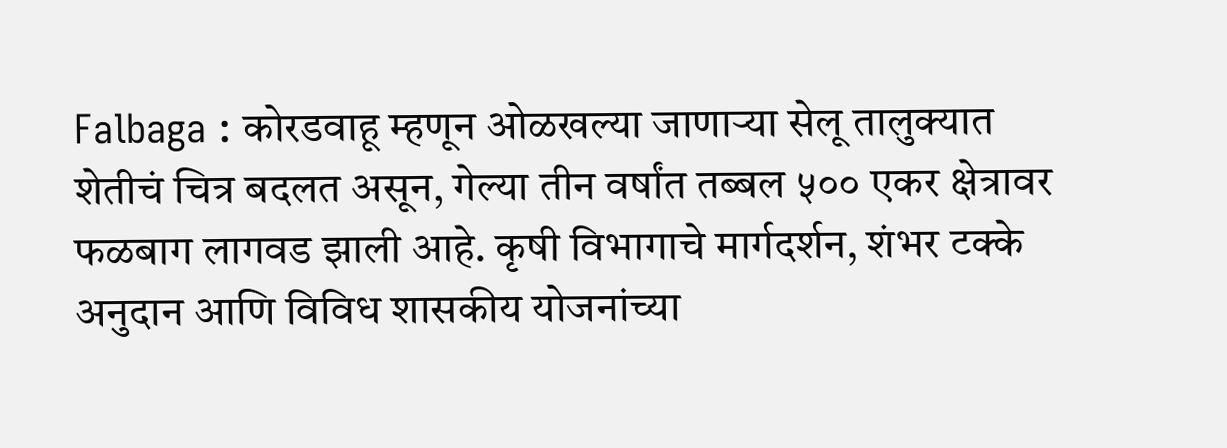Falbaga : कोरडवाहू म्हणून ओळखल्या जाणाऱ्या सेलू तालुक्यात शेतीचं चित्र बदलत असून, गेल्या तीन वर्षांत तब्बल ५०० एकर क्षेत्रावर फळबाग लागवड झाली आहे. कृषी विभागाचे मार्गदर्शन, शंभर टक्के अनुदान आणि विविध शासकीय योजनांच्या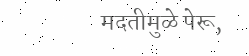मदतीमुळे पेरू,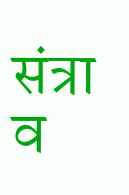संत्रा व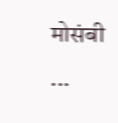मोसंबी ...